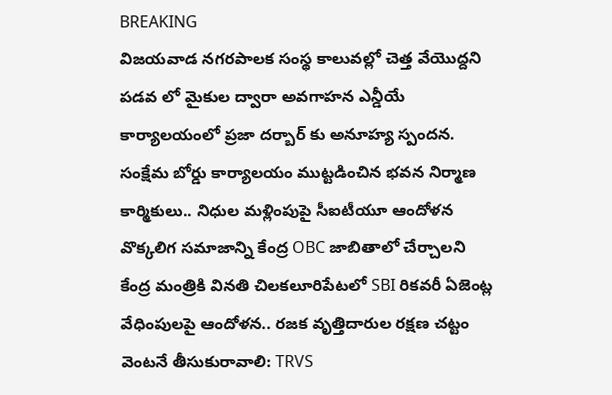BREAKING
విజయవాడ నగరపాలక సంస్థ కాలువల్లో చెత్త వేయొద్దని పడవ లో మైకుల ద్వారా అవగాహన ఎన్డీయే కార్యాలయంలో ప్రజా దర్బార్ కు అనూహ్య స్పందన. సంక్షేమ బోర్డు కార్యాలయం ముట్టడించిన భవన నిర్మాణ కార్మికులు.. నిధుల మళ్లింపుపై సీఐటీయూ ఆందోళన వొక్కలిగ సమాజాన్ని కేంద్ర OBC జాబితాలో చేర్చాలని కేంద్ర మంత్రికి వినతి చిలకలూరిపేటలో SBI రికవరీ ఏజెంట్ల వేధింపులపై ఆందోళన.. రజక వృత్తిదారుల రక్షణ చట్టం వెంటనే తీసుకురావాలి: TRVS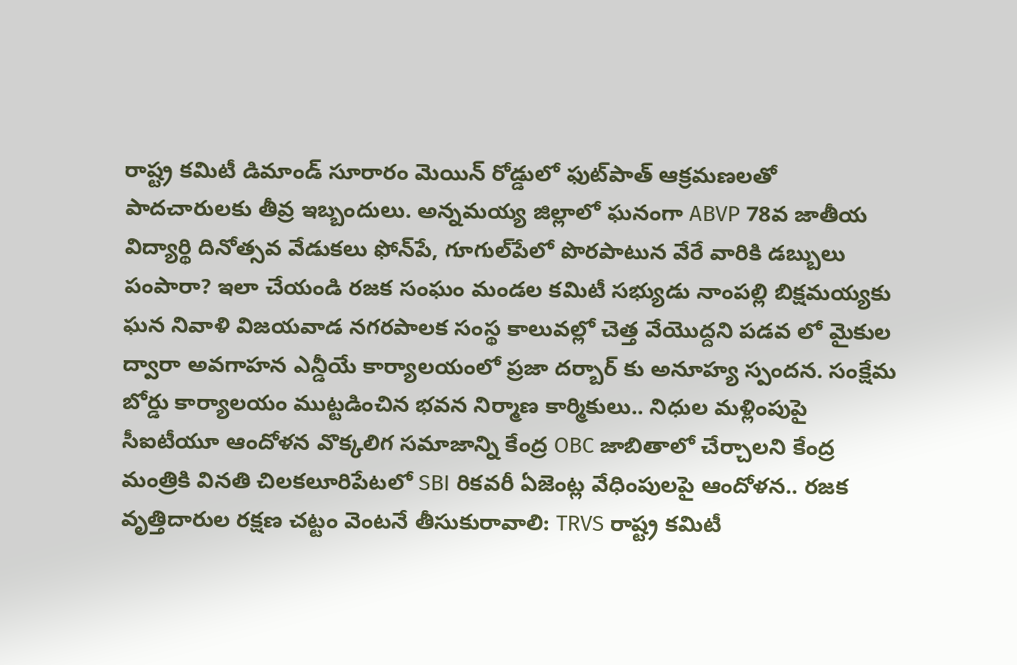రాష్ట్ర కమిటీ డిమాండ్ సూరారం మెయిన్ రోడ్డులో ఫుట్‌పాత్ ఆక్రమణలతో పాదచారులకు తీవ్ర ఇబ్బందులు. అన్నమయ్య జిల్లాలో ఘనంగా ABVP 78వ జాతీయ విద్యార్థి దినోత్సవ వేడుకలు ఫోన్‌పే, గూగుల్‌పేలో పొరపాటున వేరే వారికి డబ్బులు పంపారా? ఇలా చేయండి రజక సంఘం మండల కమిటీ సభ్యుడు నాంపల్లి బిక్షమయ్యకు ఘన నివాళి విజయవాడ నగరపాలక సంస్థ కాలువల్లో చెత్త వేయొద్దని పడవ లో మైకుల ద్వారా అవగాహన ఎన్డీయే కార్యాలయంలో ప్రజా దర్బార్ కు అనూహ్య స్పందన. సంక్షేమ బోర్డు కార్యాలయం ముట్టడించిన భవన నిర్మాణ కార్మికులు.. నిధుల మళ్లింపుపై సీఐటీయూ ఆందోళన వొక్కలిగ సమాజాన్ని కేంద్ర OBC జాబితాలో చేర్చాలని కేంద్ర మంత్రికి వినతి చిలకలూరిపేటలో SBI రికవరీ ఏజెంట్ల వేధింపులపై ఆందోళన.. రజక వృత్తిదారుల రక్షణ చట్టం వెంటనే తీసుకురావాలి: TRVS రాష్ట్ర కమిటీ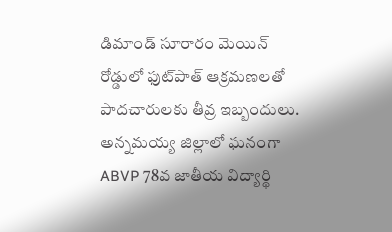డిమాండ్ సూరారం మెయిన్ రోడ్డులో ఫుట్‌పాత్ ఆక్రమణలతో పాదచారులకు తీవ్ర ఇబ్బందులు. అన్నమయ్య జిల్లాలో ఘనంగా ABVP 78వ జాతీయ విద్యార్థి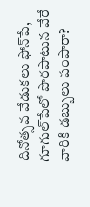దినోత్సవ వేడుకలు ఫోన్‌పే, గూగుల్‌పేలో పొరపాటున వేరే వారికి డబ్బులు పంపారా?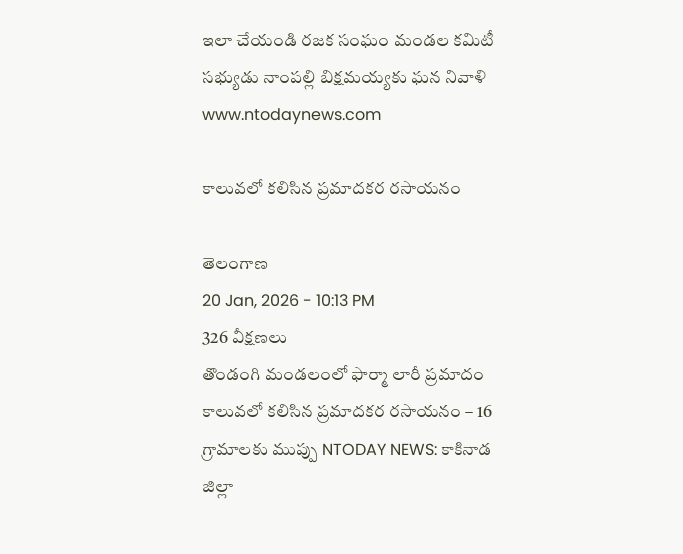ఇలా చేయండి రజక సంఘం మండల కమిటీ సభ్యుడు నాంపల్లి బిక్షమయ్యకు ఘన నివాళి
www.ntodaynews.com

కాలువలో కలిసిన ప్రమాదకర రసాయనం

తెలంగాణ
20 Jan, 2026 - 10:13 PM
326 వీక్షణలు
తొండంగి మండలంలో ఫార్మా లారీ ప్రమాదం కాలువలో కలిసిన ప్రమాదకర రసాయనం – 16 గ్రామాలకు ముప్పు NTODAY NEWS: కాకినాడ జిల్లా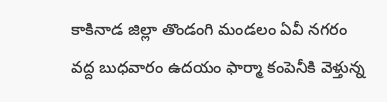కాకినాడ జిల్లా తొండంగి మండలం ఏవీ నగరం వద్ద బుధవారం ఉదయం ఫార్మా కంపెనీకి వెళ్తున్న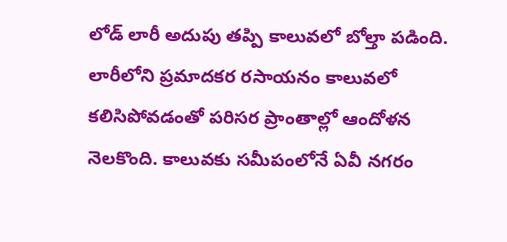లోడ్ లారీ అదుపు తప్పి కాలువలో బోల్తా పడింది. లారీలోని ప్రమాదకర రసాయనం కాలువలో కలిసిపోవడంతో పరిసర ప్రాంతాల్లో ఆందోళన నెలకొంది. కాలువకు సమీపంలోనే ఏవీ నగరం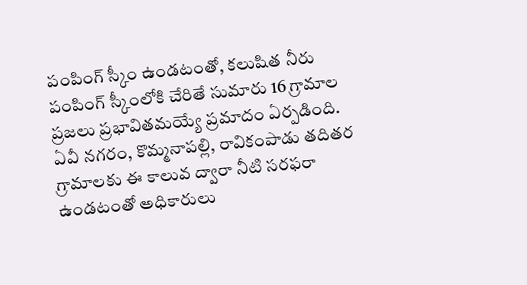పంపింగ్ స్కీం ఉండటంతో, కలుషిత నీరు పంపింగ్ స్కీంలోకి చేరితే సుమారు 16 గ్రామాల ప్రజలు ప్రభావితమయ్యే ప్రమాదం ఏర్పడింది. ఏవీ నగరం, కొమ్మనాపల్లి, రావికంపాడు తదితర గ్రామాలకు ఈ కాలువ ద్వారా నీటి సరఫరా ఉండటంతో అధికారులు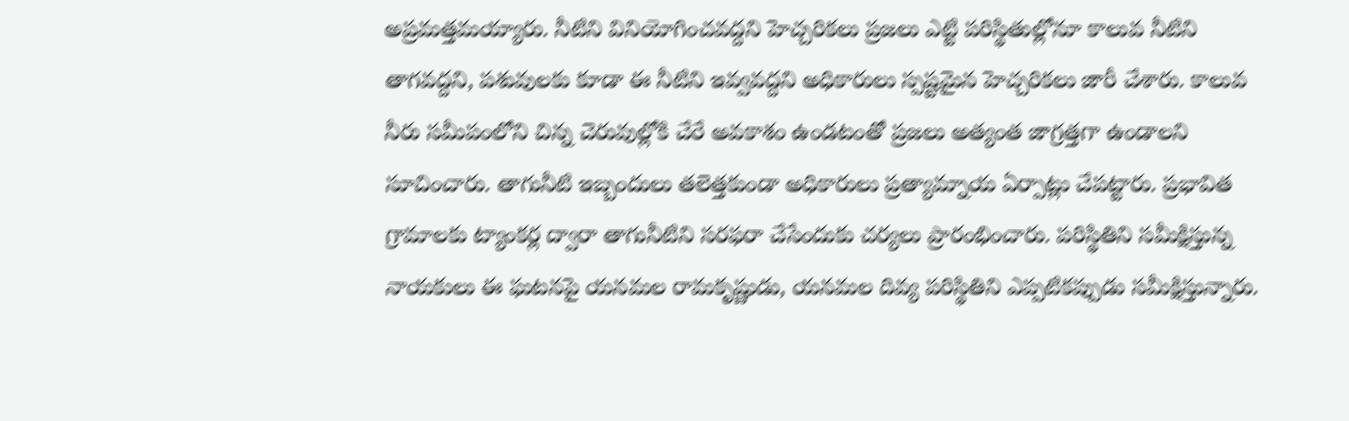అప్రమత్తమయ్యారు. నీటిని వినియోగించవద్దని హెచ్చరికలు ప్రజలు ఎట్టి పరిస్థితుల్లోనూ కాలువ నీటిని తాగవద్దని, పశువులకు కూడా ఈ నీటిని ఇవ్వవద్దని అధికారులు స్పష్టమైన హెచ్చరికలు జారీ చేశారు. కాలువ నీరు సమీపంలోని చిన్న చెరువుల్లోకి చేరే అవకాశం ఉండటంతో ప్రజలు అత్యంత జాగ్రత్తగా ఉండాలని సూచించారు. తాగునీటి ఇబ్బందులు తలెత్తకుండా అధికారులు ప్రత్యామ్నాయ ఏర్పాట్లు చేపట్టారు. ప్రభావిత గ్రామాలకు ట్యాంకర్ల ద్వారా తాగునీటిని సరఫరా చేసేందుకు చర్యలు ప్రారంభించారు. పరిస్థితిని సమీక్షిస్తున్న నాయకులు ఈ ఘటనపై యనమల రామకృష్ణుడు, యనమల దివ్య పరిస్థితిని ఎప్పటికప్పుడు సమీక్షిస్తున్నారు.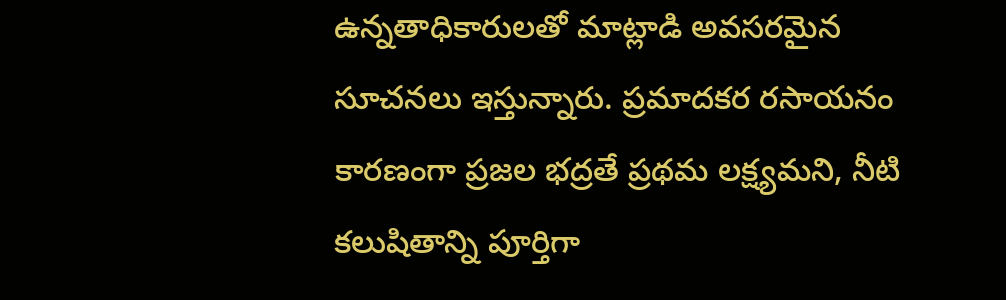ఉన్నతాధికారులతో మాట్లాడి అవసరమైన సూచనలు ఇస్తున్నారు. ప్రమాదకర రసాయనం కారణంగా ప్రజల భద్రతే ప్రథమ లక్ష్యమని, నీటి కలుషితాన్ని పూర్తిగా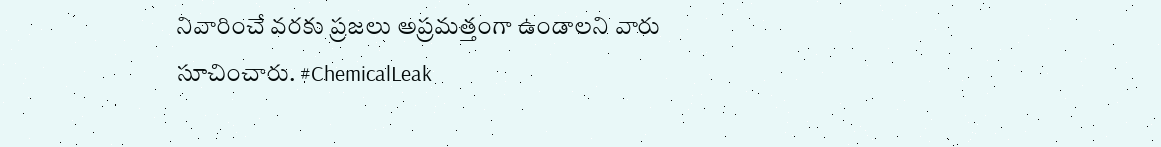నివారించే వరకు ప్రజలు అప్రమత్తంగా ఉండాలని వారు సూచించారు. #ChemicalLeak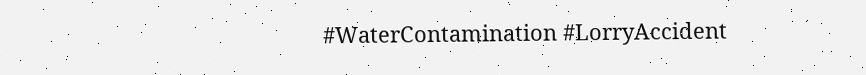#WaterContamination #LorryAccident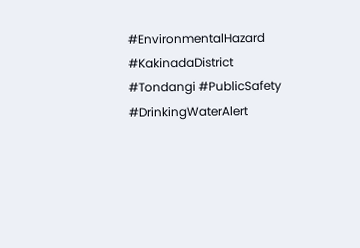#EnvironmentalHazard #KakinadaDistrict #Tondangi #PublicSafety #DrinkingWaterAlert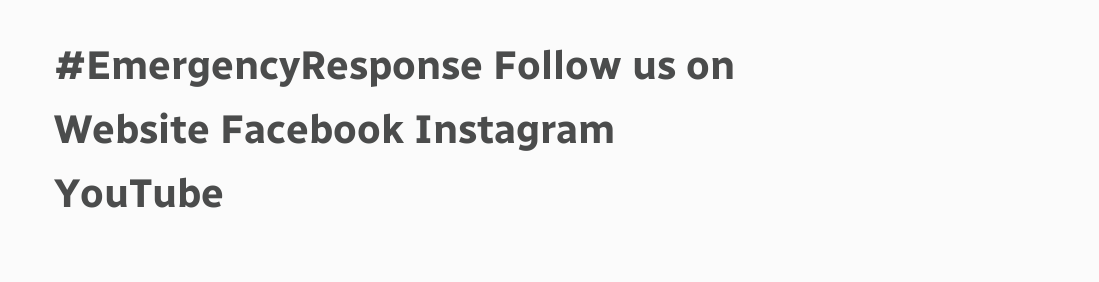#EmergencyResponse Follow us on Website Facebook Instagram YouTube